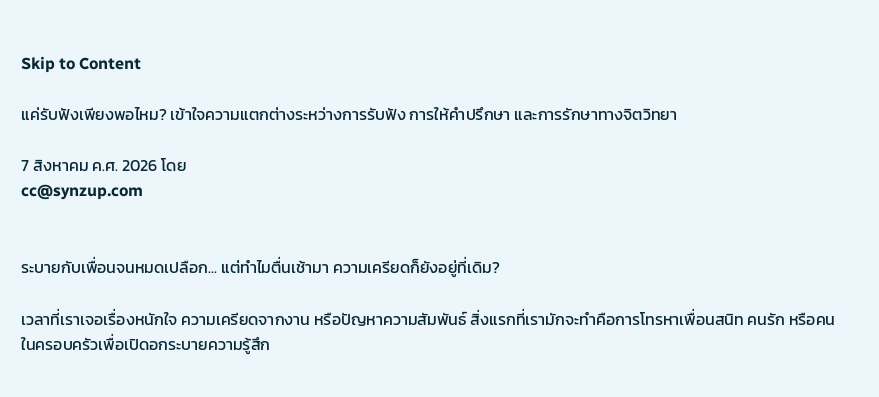Skip to Content

แค่รับฟังเพียงพอไหม? เข้าใจความแตกต่างระหว่างการรับฟัง การให้คำปรึกษา และการรักษาทางจิตวิทยา

7 สิงหาคม ค.ศ. 2026 โดย
cc@synzup.com


ระบายกับเพื่อนจนหมดเปลือก... แต่ทำไมตื่นเช้ามา ความเครียดก็ยังอยู่ที่เดิม?

เวลาที่เราเจอเรื่องหนักใจ ความเครียดจากงาน หรือปัญหาความสัมพันธ์ สิ่งแรกที่เรามักจะทำคือการโทรหาเพื่อนสนิท คนรัก หรือคนในครอบครัวเพื่อเปิดอกระบายความรู้สึก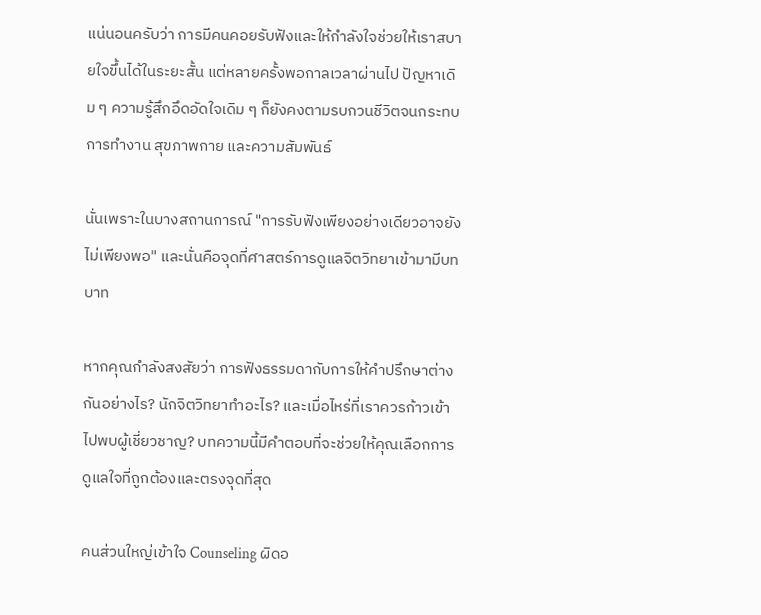แน่นอนครับว่า การมีคนคอยรับฟังและให้กำลังใจช่วยให้เราสบายใจขึ้นได้ในระยะสั้น แต่หลายครั้งพอกาลเวลาผ่านไป ปัญหาเดิม ๆ ความรู้สึกอึดอัดใจเดิม ๆ ก็ยังคงตามรบกวนชีวิตจนกระทบการทำงาน สุขภาพกาย และความสัมพันธ์

นั่นเพราะในบางสถานการณ์ "การรับฟังเพียงอย่างเดียวอาจยังไม่เพียงพอ" และนั่นคือจุดที่ศาสตร์การดูแลจิตวิทยาเข้ามามีบทบาท

หากคุณกำลังสงสัยว่า การฟังธรรมดากับการให้คำปรึกษาต่างกันอย่างไร? นักจิตวิทยาทำอะไร? และเมื่อไหร่ที่เราควรก้าวเข้าไปพบผู้เชี่ยวชาญ? บทความนี้มีคำตอบที่จะช่วยให้คุณเลือกการดูแลใจที่ถูกต้องและตรงจุดที่สุด

คนส่วนใหญ่เข้าใจ Counseling ผิดอ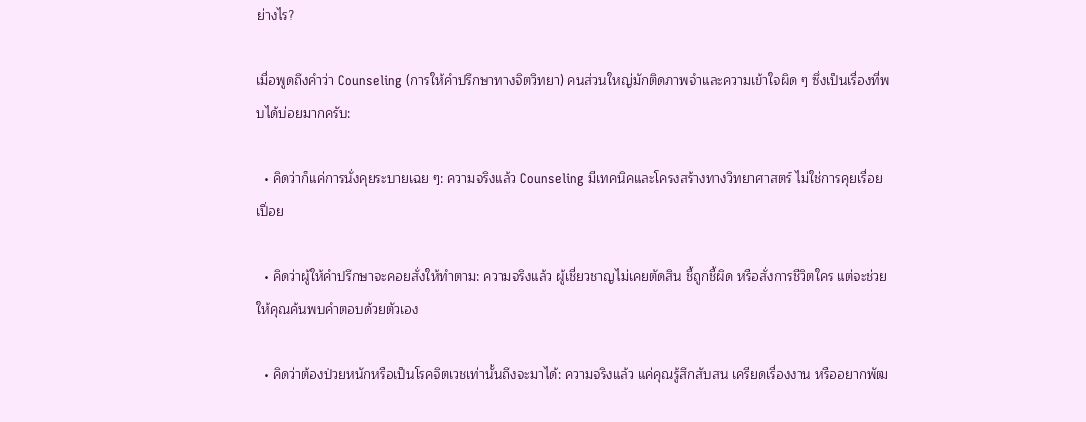ย่างไร?

เมื่อพูดถึงคำว่า Counseling (การให้คำปรึกษาทางจิตวิทยา) คนส่วนใหญ่มักติดภาพจำและความเข้าใจผิด ๆ ซึ่งเป็นเรื่องที่พบได้บ่อยมากครับ:

  • คิดว่าก็แค่การนั่งคุยระบายเฉย ๆ: ความจริงแล้ว Counseling มีเทคนิคและโครงสร้างทางวิทยาศาสตร์ ไม่ใช่การคุยเรื่อยเปื่อย

  • คิดว่าผู้ให้คำปรึกษาจะคอยสั่งให้ทำตาม: ความจริงแล้ว ผู้เชี่ยวชาญไม่เคยตัดสิน ชี้ถูกชี้ผิด หรือสั่งการชีวิตใคร แต่จะช่วยให้คุณค้นพบคำตอบด้วยตัวเอง

  • คิดว่าต้องป่วยหนักหรือเป็นโรคจิตเวชเท่านั้นถึงจะมาได้: ความจริงแล้ว แค่คุณรู้สึกสับสน เครียดเรื่องงาน หรืออยากพัฒ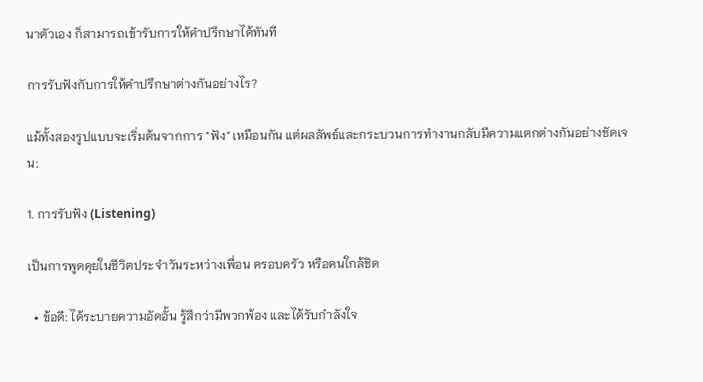นาตัวเอง ก็สามารถเข้ารับการให้คำปรึกษาได้ทันที

การรับฟังกับการให้คำปรึกษาต่างกันอย่างไร?

แม้ทั้งสองรูปแบบจะเริ่มต้นจากการ "ฟัง" เหมือนกัน แต่ผลลัพธ์และกระบวนการทำงานกลับมีความแตกต่างกันอย่างชัดเจน:

1. การรับฟัง (Listening)

เป็นการพูดคุยในชีวิตประจำวันระหว่างเพื่อน ครอบครัว หรือคนใกล้ชิด

  • ข้อดี: ได้ระบายความอัดอั้น รู้สึกว่ามีพวกพ้อง และได้รับกำลังใจ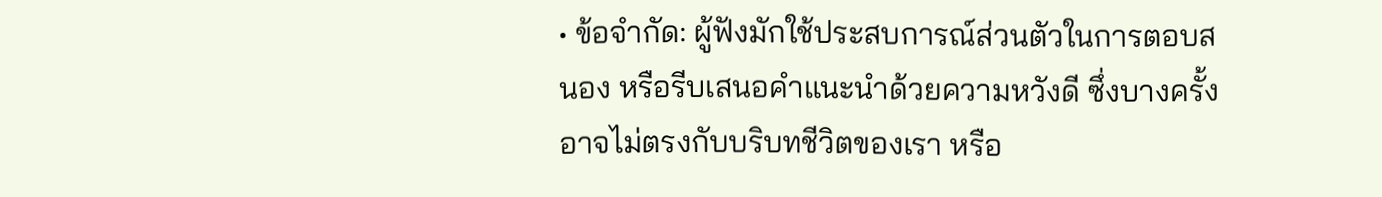• ข้อจำกัด: ผู้ฟังมักใช้ประสบการณ์ส่วนตัวในการตอบสนอง หรือรีบเสนอคำแนะนำด้วยความหวังดี ซึ่งบางครั้งอาจไม่ตรงกับบริบทชีวิตของเรา หรือ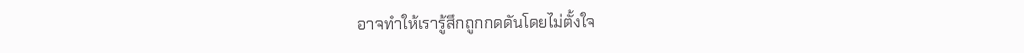อาจทำให้เรารู้สึกถูกกดดันโดยไม่ตั้งใจ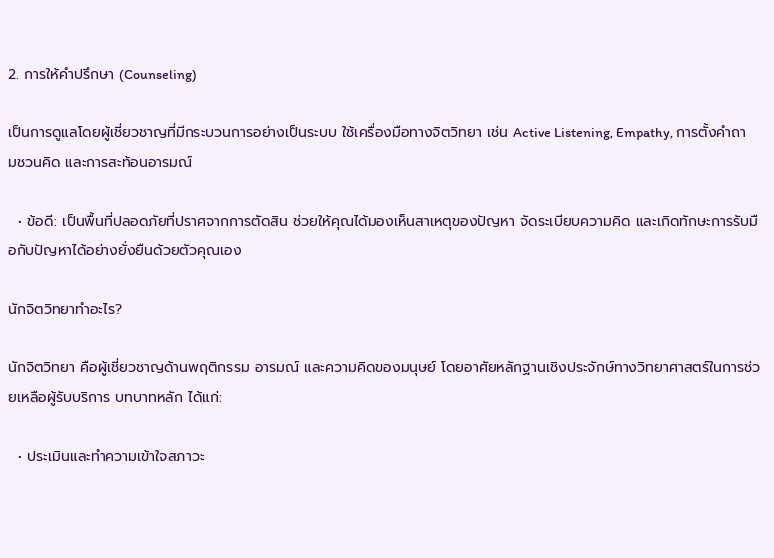2. การให้คำปรึกษา (Counseling)

เป็นการดูแลโดยผู้เชี่ยวชาญที่มีกระบวนการอย่างเป็นระบบ ใช้เครื่องมือทางจิตวิทยา เช่น Active Listening, Empathy, การตั้งคำถามชวนคิด และการสะท้อนอารมณ์

  • ข้อดี: เป็นพื้นที่ปลอดภัยที่ปราศจากการตัดสิน ช่วยให้คุณได้มองเห็นสาเหตุของปัญหา จัดระเบียบความคิด และเกิดทักษะการรับมือกับปัญหาได้อย่างยั่งยืนด้วยตัวคุณเอง

นักจิตวิทยาทำอะไร?

นักจิตวิทยา คือผู้เชี่ยวชาญด้านพฤติกรรม อารมณ์ และความคิดของมนุษย์ โดยอาศัยหลักฐานเชิงประจักษ์ทางวิทยาศาสตร์ในการช่วยเหลือผู้รับบริการ บทบาทหลัก ได้แก่:

  • ประเมินและทำความเข้าใจสภาวะ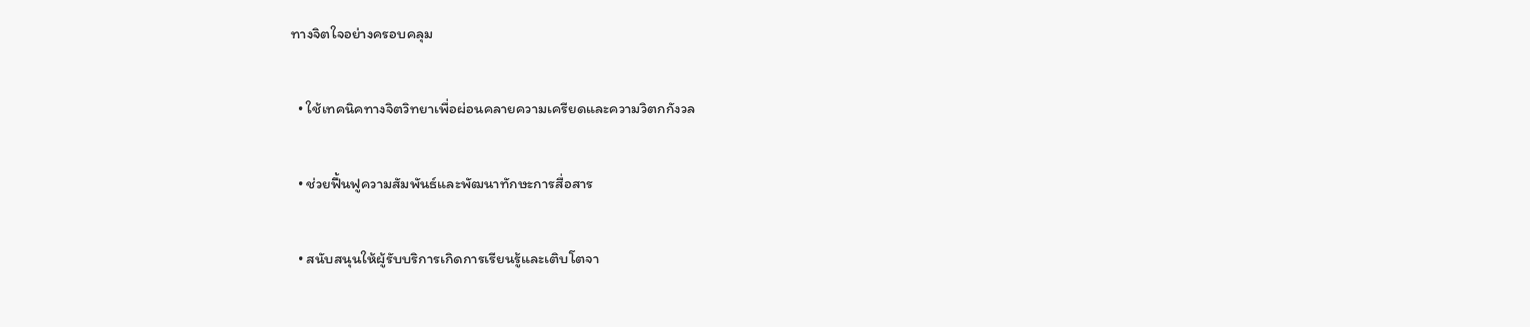ทางจิตใจอย่างครอบคลุม

  • ใช้เทคนิคทางจิตวิทยาเพื่อผ่อนคลายความเครียดและความวิตกกังวล

  • ช่วยฟื้นฟูความสัมพันธ์และพัฒนาทักษะการสื่อสาร

  • สนับสนุนให้ผู้รับบริการเกิดการเรียนรู้และเติบโตจา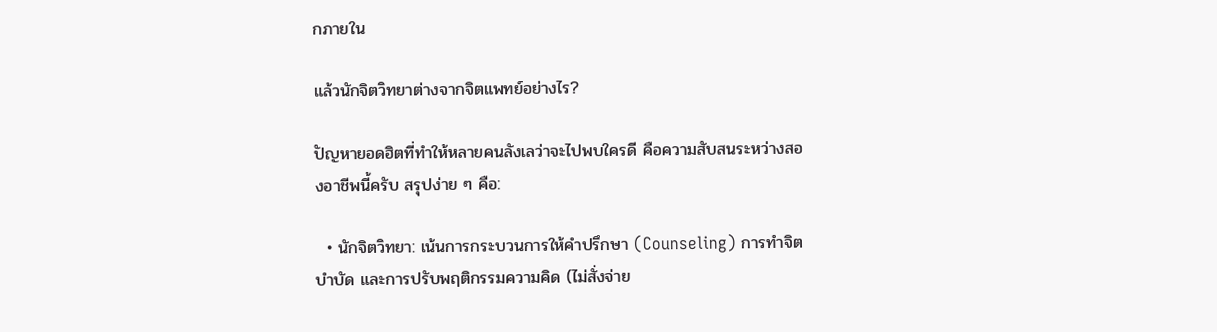กภายใน

แล้วนักจิตวิทยาต่างจากจิตแพทย์อย่างไร?

ปัญหายอดฮิตที่ทำให้หลายคนลังเลว่าจะไปพบใครดี คือความสับสนระหว่างสองอาชีพนี้ครับ สรุปง่าย ๆ คือ:

  • นักจิตวิทยา: เน้นการกระบวนการให้คำปรึกษา (Counseling) การทำจิตบำบัด และการปรับพฤติกรรมความคิด (ไม่สั่งจ่าย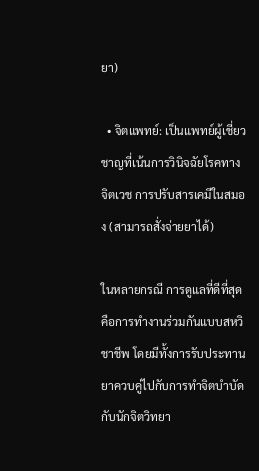ยา)

  • จิตแพทย์: เป็นแพทย์ผู้เชี่ยวชาญที่เน้นการวินิจฉัยโรคทางจิตเวช การปรับสารเคมีในสมอง (สามารถสั่งจ่ายยาได้)

ในหลายกรณี การดูแลที่ดีที่สุดคือการทำงานร่วมกันแบบสหวิชาชีพ โดยมีทั้งการรับประทานยาควบคู่ไปกับการทำจิตบำบัดกับนักจิตวิทยา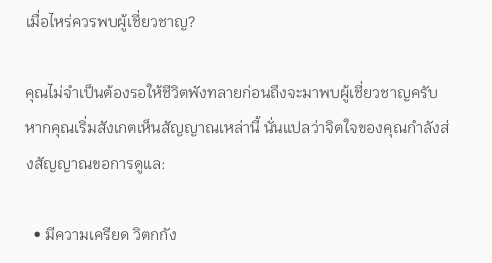เมื่อไหร่ควรพบผู้เชี่ยวชาญ?

คุณไม่จำเป็นต้องรอให้ชีวิตพังทลายก่อนถึงจะมาพบผู้เชี่ยวชาญครับ หากคุณเริ่มสังเกตเห็นสัญญาณเหล่านี้ นั่นแปลว่าจิตใจของคุณกำลังส่งสัญญาณขอการดูแล:

  • มีความเครียด วิตกกัง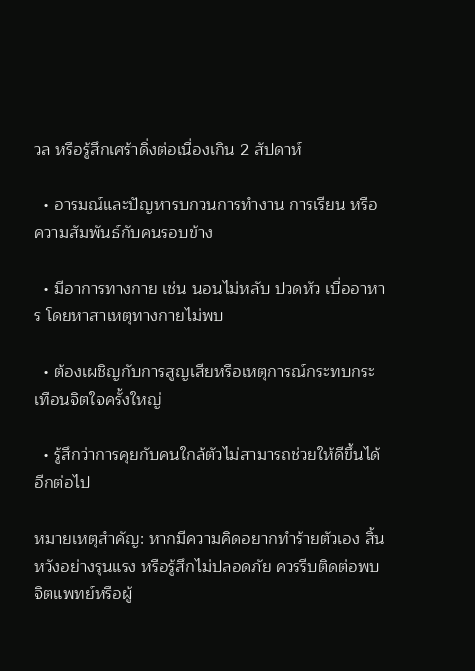วล หรือรู้สึกเศร้าดิ่งต่อเนื่องเกิน 2 สัปดาห์

  • อารมณ์และปัญหารบกวนการทำงาน การเรียน หรือความสัมพันธ์กับคนรอบข้าง

  • มีอาการทางกาย เช่น นอนไม่หลับ ปวดหัว เบื่ออาหาร โดยหาสาเหตุทางกายไม่พบ

  • ต้องเผชิญกับการสูญเสียหรือเหตุการณ์กระทบกระเทือนจิตใจครั้งใหญ่

  • รู้สึกว่าการคุยกับคนใกล้ตัวไม่สามารถช่วยให้ดีขึ้นได้อีกต่อไป

หมายเหตุสำคัญ: หากมีความคิดอยากทำร้ายตัวเอง สิ้นหวังอย่างรุนแรง หรือรู้สึกไม่ปลอดภัย ควรรีบติดต่อพบจิตแพทย์หรือผู้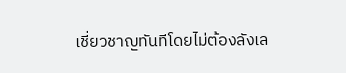เชี่ยวชาญทันทีโดยไม่ต้องลังเล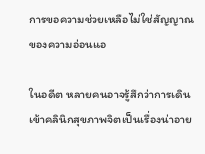การขอความช่วยเหลือไม่ใช่สัญญาณของความอ่อนแอ

ในอดีต หลายคนอาจรู้สึกว่าการเดินเข้าคลินิกสุขภาพจิตเป็นเรื่องน่าอาย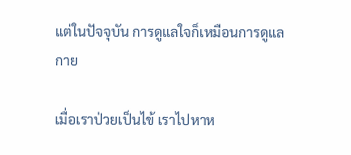แต่ในปัจจุบัน การดูแลใจก็เหมือนการดูแลกาย

เมื่อเราป่วยเป็นไข้ เราไปหาห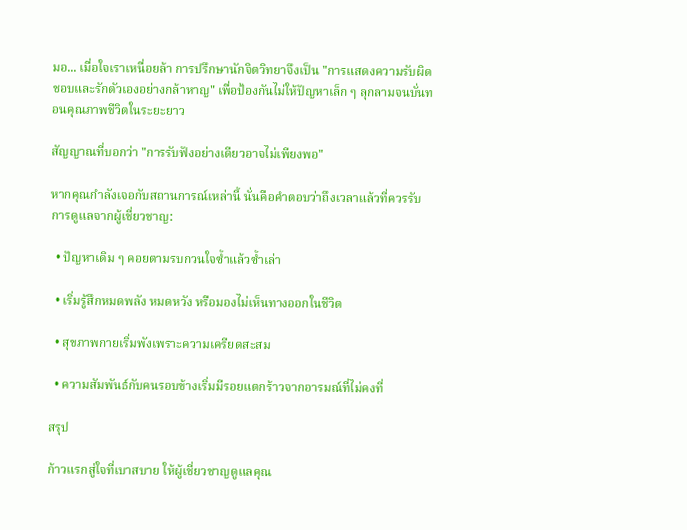มอ... เมื่อใจเราเหนื่อยล้า การปรึกษานักจิตวิทยาจึงเป็น "การแสดงความรับผิดชอบและรักตัวเองอย่างกล้าหาญ" เพื่อป้องกันไม่ให้ปัญหาเล็ก ๆ ลุกลามจนบั่นทอนคุณภาพชีวิตในระยะยาว

สัญญาณที่บอกว่า "การรับฟังอย่างเดียวอาจไม่เพียงพอ"

หากคุณกำลังเจอกับสถานการณ์เหล่านี้ นั่นคือคำตอบว่าถึงเวลาแล้วที่ควรรับการดูแลจากผู้เชี่ยวชาญ:

  • ปัญหาเดิม ๆ คอยตามรบกวนใจซ้ำแล้วซ้ำเล่า

  • เริ่มรู้สึกหมดพลัง หมดหวัง หรือมองไม่เห็นทางออกในชีวิต

  • สุขภาพกายเริ่มพังเพราะความเครียดสะสม

  • ความสัมพันธ์กับคนรอบข้างเริ่มมีรอยแตกร้าวจากอารมณ์ที่ไม่คงที่

สรุป

ก้าวแรกสู่ใจที่เบาสบาย ให้ผู้เชี่ยวชาญดูแลคุณ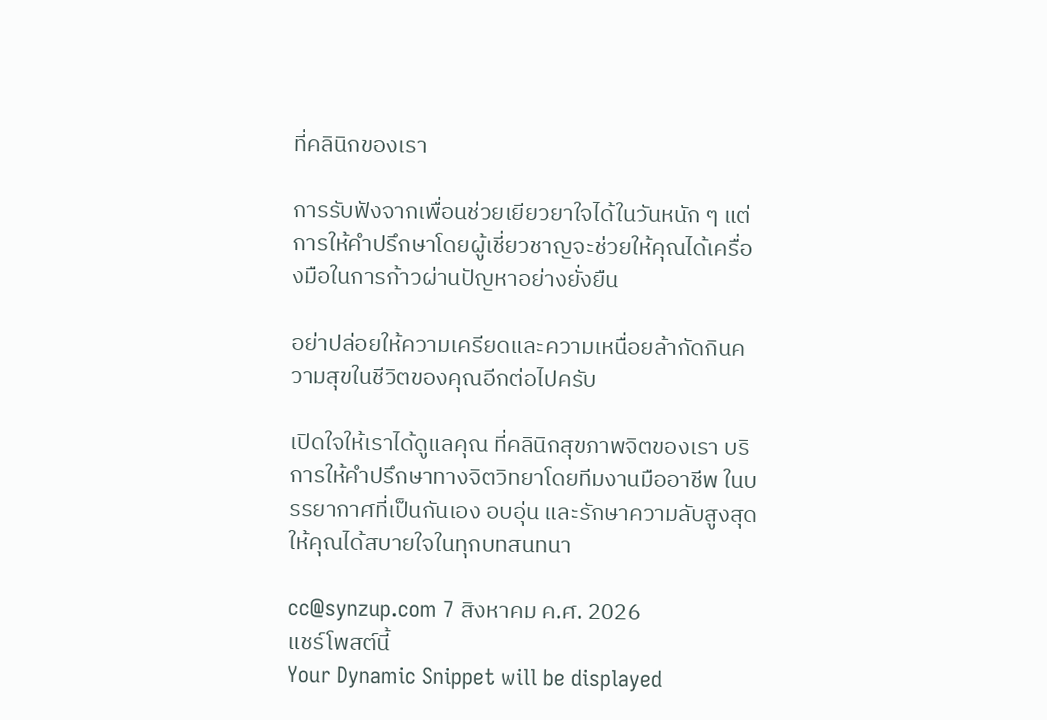ที่คลินิกของเรา

การรับฟังจากเพื่อนช่วยเยียวยาใจได้ในวันหนัก ๆ แต่ การให้คำปรึกษาโดยผู้เชี่ยวชาญจะช่วยให้คุณได้เครื่องมือในการก้าวผ่านปัญหาอย่างยั่งยืน

อย่าปล่อยให้ความเครียดและความเหนื่อยล้ากัดกินความสุขในชีวิตของคุณอีกต่อไปครับ

เปิดใจให้เราได้ดูแลคุณ ที่คลินิกสุขภาพจิตของเรา บริการให้คำปรึกษาทางจิตวิทยาโดยทีมงานมืออาชีพ ในบรรยากาศที่เป็นกันเอง อบอุ่น และรักษาความลับสูงสุด ให้คุณได้สบายใจในทุกบทสนทนา

cc@synzup.com 7 สิงหาคม ค.ศ. 2026
แชร์โพสต์นี้
Your Dynamic Snippet will be displayed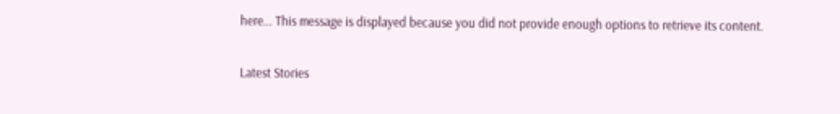here... This message is displayed because you did not provide enough options to retrieve its content.

Latest Stories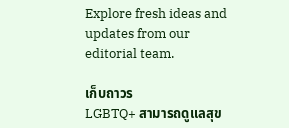Explore fresh ideas and updates from our editorial team.

เก็บถาวร
LGBTQ+ สามารถดูแลสุข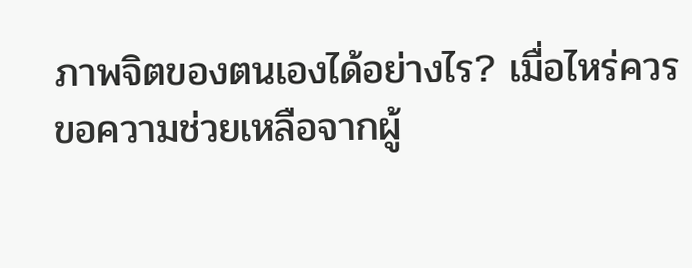ภาพจิตของตนเองได้อย่างไร? เมื่อไหร่ควรขอความช่วยเหลือจากผู้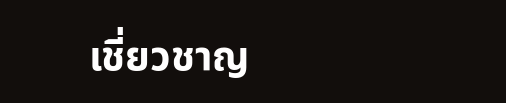เชี่ยวชาญ